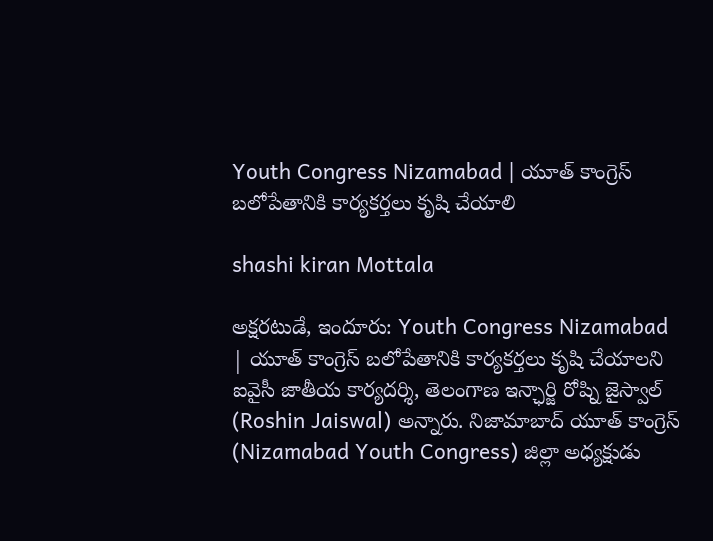Youth Congress Nizamabad | యూత్ కాంగ్రెస్ బలోపేతానికి కార్యకర్తలు కృషి చేయాలి

shashi kiran Mottala

అక్షరటుడే, ఇందూరు: Youth Congress Nizamabad | యూత్ కాంగ్రెస్ బలోపేతానికి కార్యకర్తలు కృషి చేయాలని ఐవైసీ జాతీయ కార్యదర్శి, తెలంగాణ ఇన్ఛార్జి రోష్ని జైస్వాల్ (Roshin Jaiswal) అన్నారు. నిజామాబాద్ యూత్ కాంగ్రెస్ (Nizamabad Youth Congress) జిల్లా అధ్యక్షుడు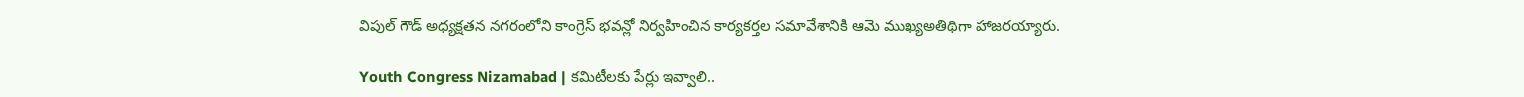విపుల్ గౌడ్ అధ్యక్షతన నగరంలోని కాంగ్రెస్ భవన్లో నిర్వహించిన కార్యకర్తల సమావేశానికి ఆమె ముఖ్యఅతిథిగా హాజరయ్యారు.

Youth Congress Nizamabad | కమిటీలకు పేర్లు ఇవ్వాలి..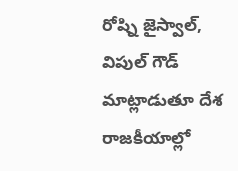రోష్ని జైస్వాల్, విపుల్ గౌడ్ మాట్లాడుతూ దేశ రాజకీయాల్లో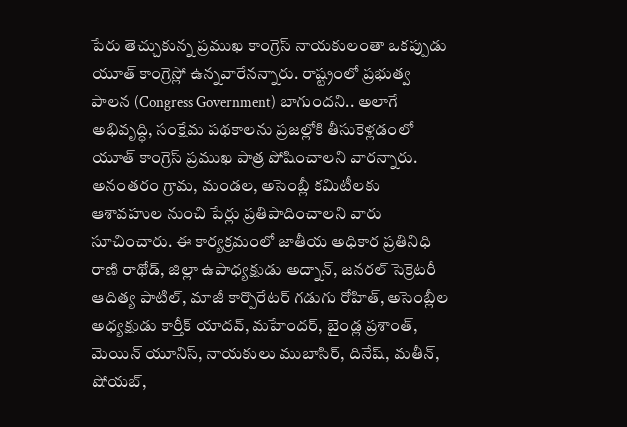పేరు తెచ్చుకున్న ప్రముఖ కాంగ్రెస్ నాయకులంతా ఒకప్పుడు యూత్ కాంగ్రెస్లో ఉన్నవారేనన్నారు. రాష్ట్రంలో ప్రభుత్వ పాలన (Congress Government) బాగుందని.. అలాగే అభివృద్ధి, సంక్షేమ పథకాలను ప్రజల్లోకి తీసుకెళ్లడంలో యూత్ కాంగ్రెస్ ప్రముఖ పాత్ర పోషించాలని వారన్నారు. అనంతరం గ్రామ, మండల, అసెంబ్లీ కమిటీలకు ఆశావహుల నుంచి పేర్లు ప్రతిపాదించాలని వారు సూచించారు. ఈ కార్యక్రమంలో జాతీయ అధికార ప్రతినిధి రాణి రాథోడ్, జిల్లా ఉపాధ్యక్షుడు అద్నాన్, జనరల్ సెక్రెటరీ ఆదిత్య పాటిల్, మాజీ కార్పొరేటర్ గడుగు రోహిత్, అసెంబ్లీల అధ్యక్షుడు కార్తీక్ యాదవ్, మహేందర్, బైండ్ల ప్రశాంత్, మెయిన్ యూనిస్, నాయకులు ముబాసిర్, దినేష్, మతీన్, షోయబ్,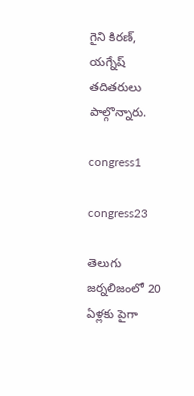గైని కిరణ్, యగ్నేష్ తదితరులు పాల్గొన్నారు.

congress1

congress23

తెలుగు జర్నలిజంలో 20 ఏళ్లకు పైగా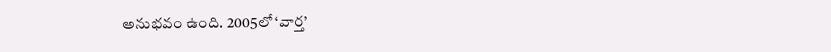అనుభవం ఉంది. 2005లో ‘వార్త’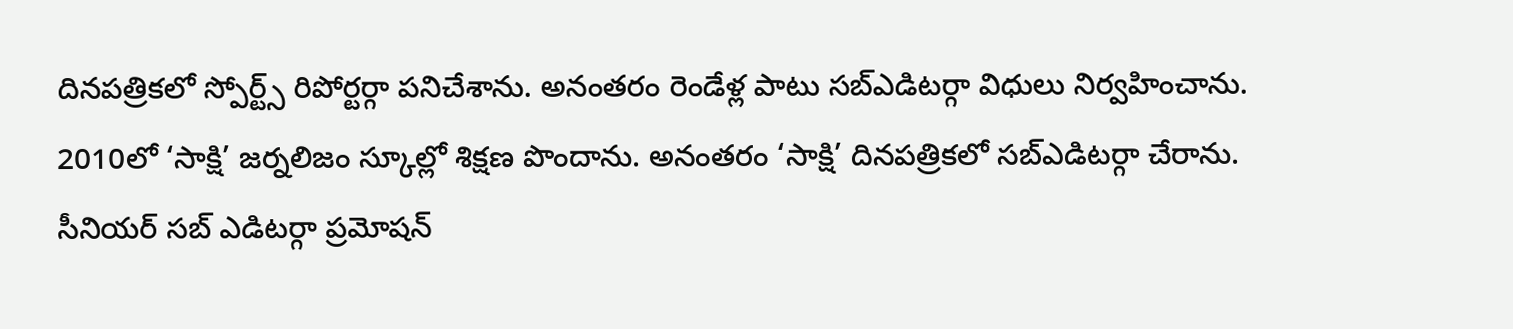దినపత్రికలో స్పోర్ట్స్ రిపోర్టర్గా పనిచేశాను. అనంతరం రెండేళ్ల పాటు సబ్ఎడిటర్గా విధులు నిర్వహించాను. 2010లో ‘సాక్షి’ జర్నలిజం స్కూల్లో శిక్షణ పొందాను. అనంతరం ‘సాక్షి’ దినపత్రికలో సబ్ఎడిటర్గా చేరాను. సీనియర్ సబ్ ఎడిటర్గా ప్రమోషన్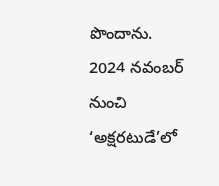పొందాను. 2024 నవంబర్ నుంచి ‘అక్షరటుడే’లో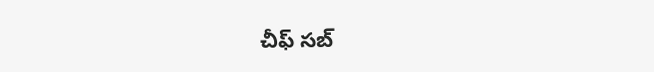చీఫ్ సబ్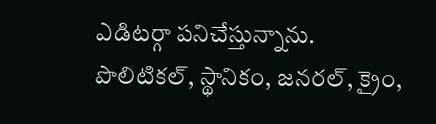ఎడిటర్గా పనిచేస్తున్నాను. పొలిటికల్, స్థానికం, జనరల్, క్రైం,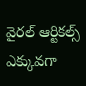వైరల్ ఆర్టికల్స్ ఎక్కువగా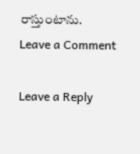రాస్తుంటాను.
Leave a Comment

Leave a Reply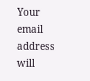Your email address will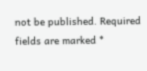not be published. Required fields are marked *